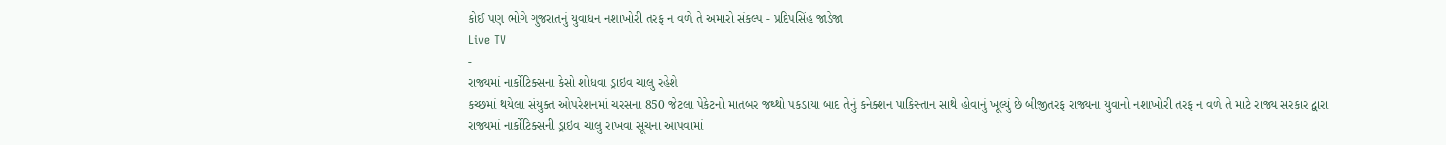કોઈ પણ ભોગે ગુજરાતનું યુવાધન નશાખોરી તરફ ન વળે તે અમારો સંકલ્પ - પ્રદિપસિંહ જાડેજા
Live TV
-
રાજ્યમાં નાર્કોટિક્સના કેસો શોધવા ડ્રાઇવ ચાલુ રહેશે
કચ્છમાં થયેલા સંયુક્ત ઓપરેશનમાં ચરસના 850 જેટલા પેકેટનો માતબર જથ્થો પકડાયા બાદ તેનું કનેક્શન પાકિસ્તાન સાથે હોવાનું ખૂલ્યું છે બીજીતરફ રાજ્યના યુવાનો નશાખોરી તરફ ન વળે તે માટે રાજ્ય સરકાર દ્વારા રાજ્યમાં નાર્કોટિક્સની ડ્રાઇવ ચાલુ રાખવા સૂચના આપવામાં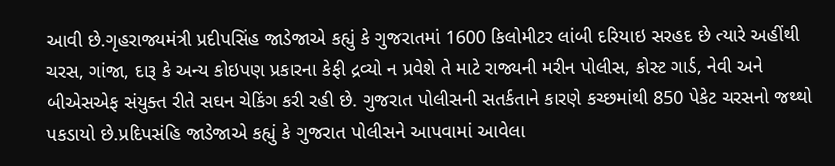આવી છે.ગૃહરાજ્યમંત્રી પ્રદીપસિંહ જાડેજાએ કહ્યું કે ગુજરાતમાં 1600 કિલોમીટર લાંબી દરિયાઇ સરહદ છે ત્યારે અહીંથી ચરસ, ગાંજા, દારૂ કે અન્ય કોઇપણ પ્રકારના કેફી દ્રવ્યો ન પ્રવેશે તે માટે રાજ્યની મરીન પોલીસ, કોસ્ટ ગાર્ડ, નેવી અને બીએસએફ સંયુક્ત રીતે સઘન ચેકિંગ કરી રહી છે. ગુજરાત પોલીસની સતર્કતાને કારણે કચ્છમાંથી 850 પેકેટ ચરસનો જથ્થો પકડાયો છે.પ્રદિપસંહિ જાડેજાએ કહ્યું કે ગુજરાત પોલીસને આપવામાં આવેલા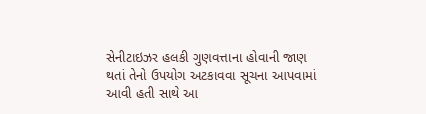સેનીટાઇઝર હલકી ગુણવત્તાના હોવાની જાણ થતાં તેનો ઉપયોગ અટકાવવા સૂચના આપવામાં આવી હતી સાથે આ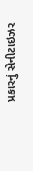પ્રકારનું સેનીટાઇઝર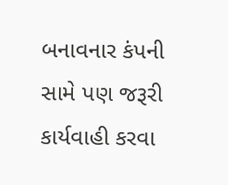બનાવનાર કંપની સામે પણ જરૂરી કાર્યવાહી કરવા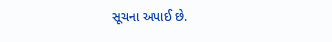સૂચના અપાઈ છે.